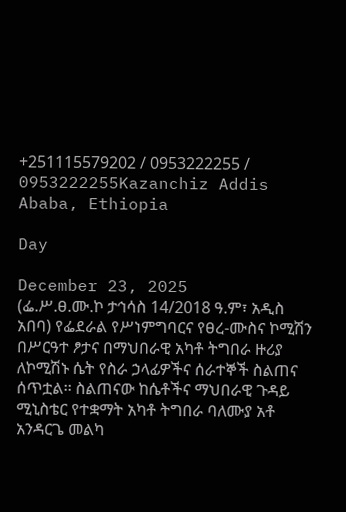+251115579202 / 0953222255 / 0953222255Kazanchiz Addis Ababa, Ethiopia

Day

December 23, 2025
(ፌ.ሥ.ፀ.ሙ.ኮ ታኅሳስ 14/2018 ዓ.ም፣ አዲስ አበባ) የፌደራል የሥነምግባርና የፀረ-ሙስና ኮሚሽን በሥርዓተ ፆታና በማህበራዊ አካቶ ትግበራ ዙሪያ ለኮሚሽኑ ሴት የስራ ኃላፊዎችና ሰራተኞች ስልጠና ሰጥቷል፡፡ ስልጠናው ከሴቶችና ማህበራዊ ጉዳይ ሚኒስቴር የተቋማት አካቶ ትግበራ ባለሙያ አቶ አንዳርጌ መልካ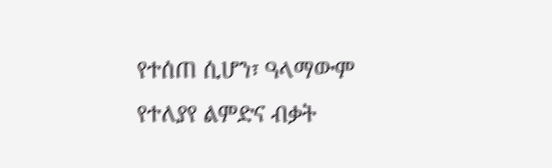የተሰጠ ሲሆን፣ ዓላማውም የተለያየ ልምድና ብቃት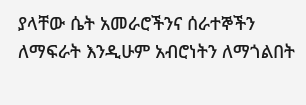ያላቸው ሴት አመራሮችንና ሰራተኞችን ለማፍራት እንዲሁም አብሮነትን ለማጎልበት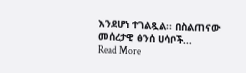እንደሆነ ተገልጿል፡፡ በስልጠናው መሰረታዊ ፅንሰ ሀሳቦች...
Read More